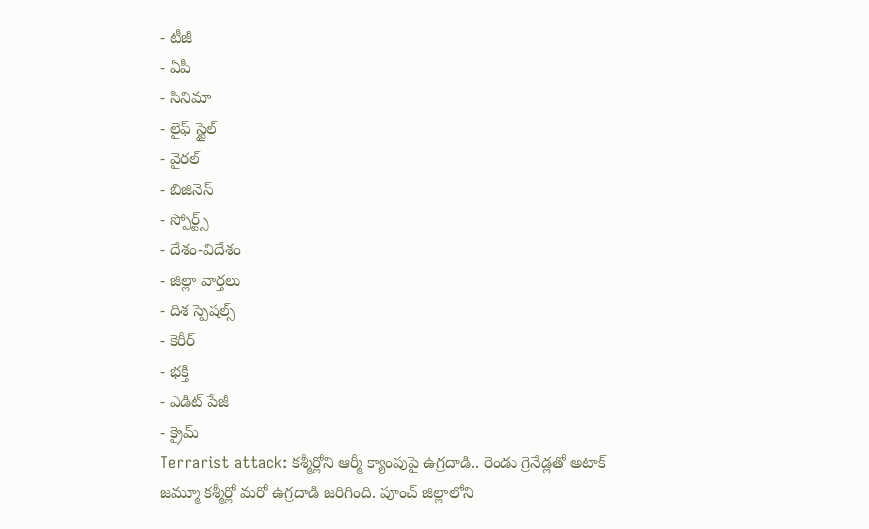- టీజీ
- ఏపీ
- సినిమా
- లైఫ్ స్టైల్
- వైరల్
- బిజినెస్
- స్పోర్ట్స్
- దేశం-విదేశం
- జిల్లా వార్తలు
- దిశ స్పెషల్స్
- కెరీర్
- భక్తి
- ఎడిట్ పేజీ
- క్రైమ్
Terrarist attack: కశ్మీర్లోని ఆర్మీ క్యాంపుపై ఉగ్రదాడి.. రెండు గ్రెనేడ్లతో అటాక్
జమ్మూ కశ్మీర్లో మరో ఉగ్రదాడి జరిగింది. పూంచ్ జిల్లాలోని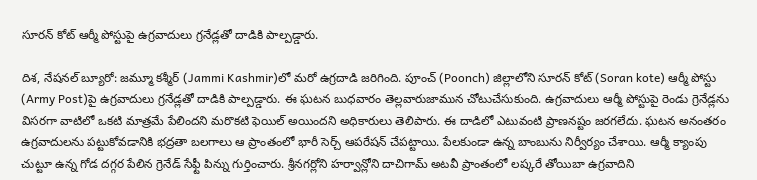సూరన్ కోట్ ఆర్మీ పోస్టుపై ఉగ్రవాదులు గ్రనేడ్లతో దాడికి పాల్పడ్డారు.

దిశ, నేషనల్ బ్యూరో: జమ్మూ కశ్మీర్ (Jammi Kashmir)లో మరో ఉగ్రదాడి జరిగింది. పూంచ్ (Poonch) జిల్లాలోని సూరన్ కోట్ (Soran kote) ఆర్మీ పోస్టు (Army Post)పై ఉగ్రవాదులు గ్రనేడ్లతో దాడికి పాల్పడ్డారు. ఈ ఘటన బుధవారం తెల్లవారుజామున చోటుచేసుకుంది. ఉగ్రవాదులు ఆర్మీ పోస్టుపై రెండు గ్రెనేడ్లను విసరగా వాటిలో ఒకటి మాత్రమే పేలిందని మరొకటి ఫెయిల్ అయిందని అధికారులు తెలిపారు. ఈ దాడిలో ఎటువంటి ప్రాణనష్టం జరగలేదు. ఘటన అనంతరం ఉగ్రవాదులను పట్టుకోవడానికి భద్రతా బలగాలు ఆ ప్రాంతంలో భారీ సెర్చ్ ఆపరేషన్ చేపట్టాయి. పేలకుండా ఉన్న బాంబును నిర్వీర్యం చేశాయి. ఆర్మీ క్యాంపు చుట్టూ ఉన్న గోడ దగ్గర పేలిన గ్రెనేడ్ సేఫ్టీ పిన్ను గుర్తించారు. శ్రీనగర్లోని హర్వాన్లోని దాచిగామ్ అటవీ ప్రాంతంలో లష్కరే తోయిబా ఉగ్రవాదిని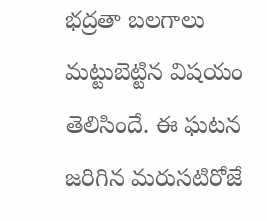భద్రతా బలగాలు మట్టుబెట్టిన విషయం తెలిసిందే. ఈ ఘటన జరిగిన మరుసటిరోజే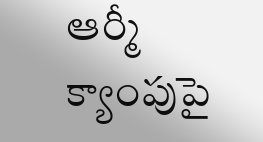ఆర్మీ క్యాంపుపై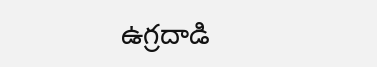ఉగ్రదాడి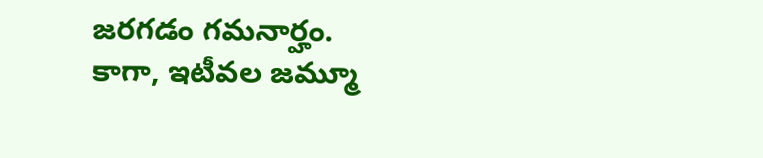జరగడం గమనార్హం. కాగా, ఇటీవల జమ్మూ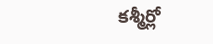కశ్మీర్లో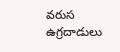వరుస ఉగ్రదాడులు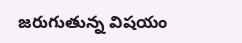జరుగుతున్న విషయం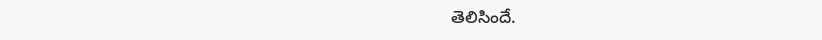తెలిసిందే.